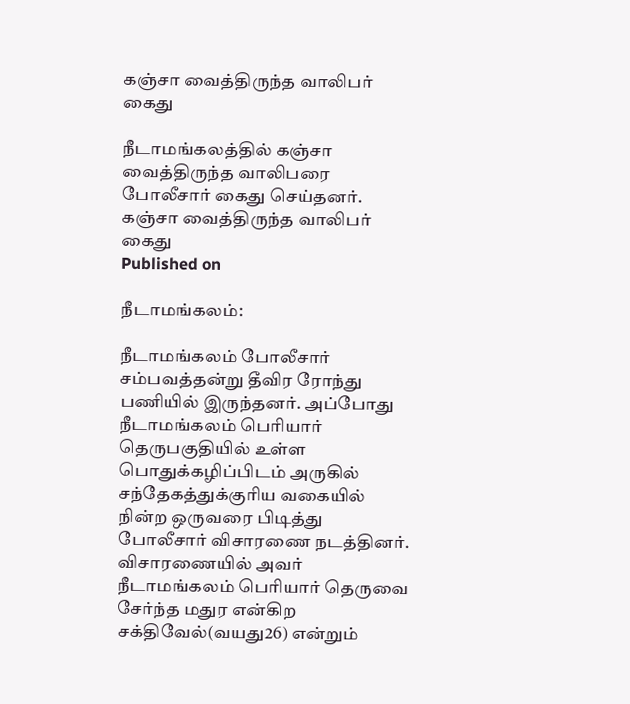கஞ்சா வைத்திருந்த வாலிபர் கைது

நீடாமங்கலத்தில் கஞ்சா வைத்திருந்த வாலிபரை போலீசார் கைது செய்தனர்.
கஞ்சா வைத்திருந்த வாலிபர் கைது
Published on

நீடாமங்கலம்:

நீடாமங்கலம் போலீசார் சம்பவத்தன்று தீவிர ரோந்து பணியில் இருந்தனர். அப்போது நீடாமங்கலம் பெரியார் தெருபகுதியில் உள்ள பொதுக்கழிப்பிடம் அருகில் சந்தேகத்துக்குரிய வகையில் நின்ற ஒருவரை பிடித்து போலீசார் விசாரணை நடத்தினர். விசாரணையில் அவர் நீடாமங்கலம் பெரியார் தெருவை சேர்ந்த மதுர என்கிற சக்திவேல்(வயது26) என்றும்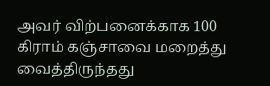அவர் விற்பனைக்காக 100 கிராம் கஞ்சாவை மறைத்து வைத்திருந்தது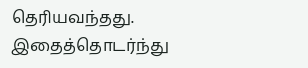தெரியவந்தது. இதைத்தொடர்ந்து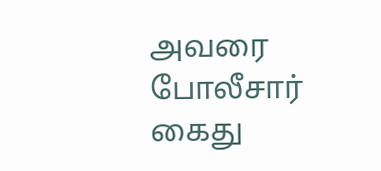அவரை போலீசார் கைது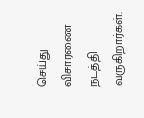செய்து விசாரணை நடத்தி வருகிறார்கள்.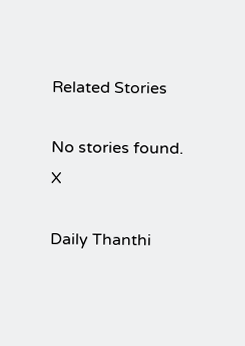Related Stories

No stories found.
X

Daily Thanthi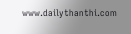www.dailythanthi.com